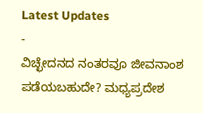Latest Updates
-
ವಿಚ್ಛೇದನದ ನಂತರವೂ ಜೀವನಾಂಶ ಪಡೆಯಬಹುದೇ? ಮಧ್ಯಪ್ರದೇಶ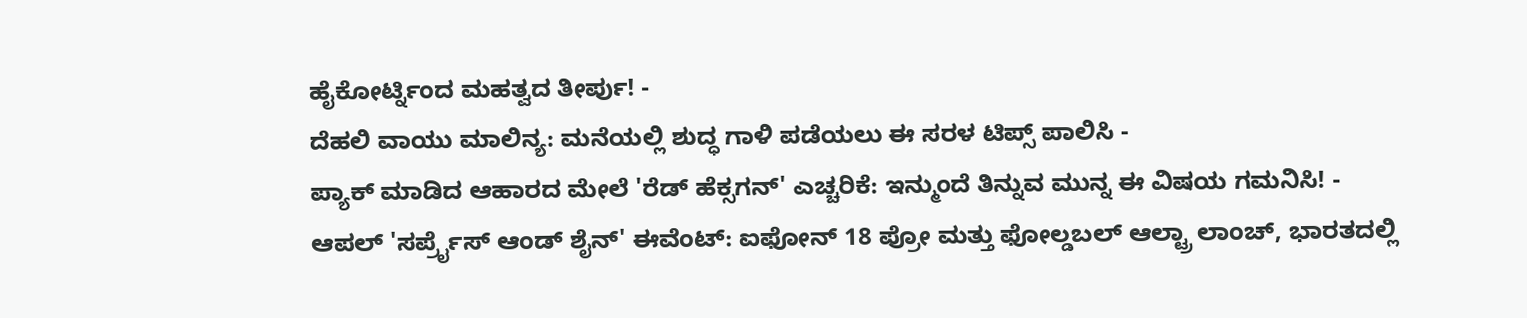ಹೈಕೋರ್ಟ್ನಿಂದ ಮಹತ್ವದ ತೀರ್ಪು! -
ದೆಹಲಿ ವಾಯು ಮಾಲಿನ್ಯ: ಮನೆಯಲ್ಲಿ ಶುದ್ಧ ಗಾಳಿ ಪಡೆಯಲು ಈ ಸರಳ ಟಿಪ್ಸ್ ಪಾಲಿಸಿ -
ಪ್ಯಾಕ್ ಮಾಡಿದ ಆಹಾರದ ಮೇಲೆ 'ರೆಡ್ ಹೆಕ್ಸಗನ್' ಎಚ್ಚರಿಕೆ: ಇನ್ಮುಂದೆ ತಿನ್ನುವ ಮುನ್ನ ಈ ವಿಷಯ ಗಮನಿಸಿ! -
ಆಪಲ್ 'ಸರ್ಪ್ರೈಸ್ ಆಂಡ್ ಶೈನ್' ಈವೆಂಟ್: ಐಫೋನ್ 18 ಪ್ರೋ ಮತ್ತು ಫೋಲ್ಡಬಲ್ ಆಲ್ಟ್ರಾ ಲಾಂಚ್, ಭಾರತದಲ್ಲಿ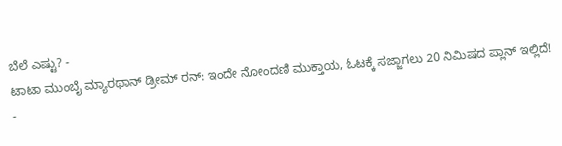ಬೆಲೆ ಎಷ್ಟು? -
ಟಾಟಾ ಮುಂಬೈ ಮ್ಯಾರಥಾನ್ ಡ್ರೀಮ್ ರನ್: ಇಂದೇ ನೋಂದಣಿ ಮುಕ್ತಾಯ, ಓಟಕ್ಕೆ ಸಜ್ಜಾಗಲು 20 ನಿಮಿಷದ ಪ್ಲಾನ್ ಇಲ್ಲಿದೆ! -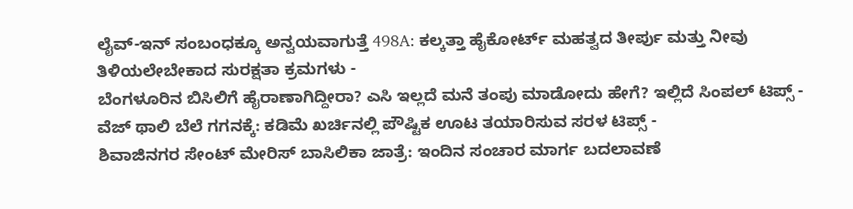ಲೈವ್-ಇನ್ ಸಂಬಂಧಕ್ಕೂ ಅನ್ವಯವಾಗುತ್ತೆ 498A: ಕಲ್ಕತ್ತಾ ಹೈಕೋರ್ಟ್ ಮಹತ್ವದ ತೀರ್ಪು ಮತ್ತು ನೀವು ತಿಳಿಯಲೇಬೇಕಾದ ಸುರಕ್ಷತಾ ಕ್ರಮಗಳು -
ಬೆಂಗಳೂರಿನ ಬಿಸಿಲಿಗೆ ಹೈರಾಣಾಗಿದ್ದೀರಾ? ಎಸಿ ಇಲ್ಲದೆ ಮನೆ ತಂಪು ಮಾಡೋದು ಹೇಗೆ? ಇಲ್ಲಿದೆ ಸಿಂಪಲ್ ಟಿಪ್ಸ್ -
ವೆಜ್ ಥಾಲಿ ಬೆಲೆ ಗಗನಕ್ಕೆ: ಕಡಿಮೆ ಖರ್ಚಿನಲ್ಲಿ ಪೌಷ್ಟಿಕ ಊಟ ತಯಾರಿಸುವ ಸರಳ ಟಿಪ್ಸ್ -
ಶಿವಾಜಿನಗರ ಸೇಂಟ್ ಮೇರಿಸ್ ಬಾಸಿಲಿಕಾ ಜಾತ್ರೆ: ಇಂದಿನ ಸಂಚಾರ ಮಾರ್ಗ ಬದಲಾವಣೆ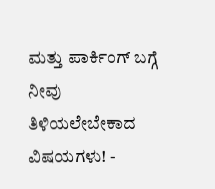ಮತ್ತು ಪಾರ್ಕಿಂಗ್ ಬಗ್ಗೆ ನೀವು ತಿಳಿಯಲೇಬೇಕಾದ ವಿಷಯಗಳು! -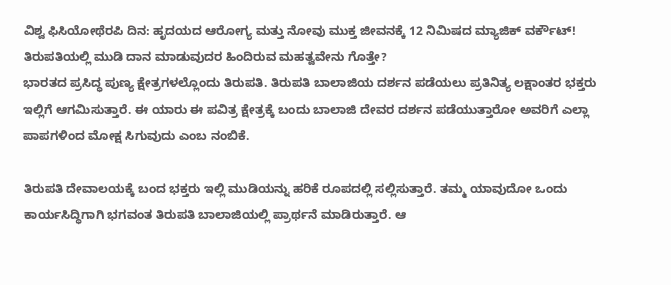ವಿಶ್ವ ಫಿಸಿಯೋಥೆರಪಿ ದಿನ: ಹೃದಯದ ಆರೋಗ್ಯ ಮತ್ತು ನೋವು ಮುಕ್ತ ಜೀವನಕ್ಕೆ 12 ನಿಮಿಷದ ಮ್ಯಾಜಿಕ್ ವರ್ಕೌಟ್!
ತಿರುಪತಿಯಲ್ಲಿ ಮುಡಿ ದಾನ ಮಾಡುವುದರ ಹಿಂದಿರುವ ಮಹತ್ವವೇನು ಗೊತ್ತೇ?
ಭಾರತದ ಪ್ರಸಿದ್ಧ ಪುಣ್ಯ ಕ್ಷೇತ್ರಗಳಲ್ಲೊಂದು ತಿರುಪತಿ. ತಿರುಪತಿ ಬಾಲಾಜಿಯ ದರ್ಶನ ಪಡೆಯಲು ಪ್ರತಿನಿತ್ಯ ಲಕ್ಷಾಂತರ ಭಕ್ತರು ಇಲ್ಲಿಗೆ ಆಗಮಿಸುತ್ತಾರೆ. ಈ ಯಾರು ಈ ಪವಿತ್ರ ಕ್ಷೇತ್ರಕ್ಕೆ ಬಂದು ಬಾಲಾಜಿ ದೇವರ ದರ್ಶನ ಪಡೆಯುತ್ತಾರೋ ಅವರಿಗೆ ಎಲ್ಲಾ ಪಾಪಗಳಿಂದ ಮೋಕ್ಷ ಸಿಗುವುದು ಎಂಬ ನಂಬಿಕೆ.

ತಿರುಪತಿ ದೇವಾಲಯಕ್ಕೆ ಬಂದ ಭಕ್ತರು ಇಲ್ಲಿ ಮುಡಿಯನ್ನು ಹರಿಕೆ ರೂಪದಲ್ಲಿ ಸಲ್ಲಿಸುತ್ತಾರೆ. ತಮ್ಮ ಯಾವುದೋ ಒಂದು ಕಾರ್ಯಸಿದ್ಧಿಗಾಗಿ ಭಗವಂತ ತಿರುಪತಿ ಬಾಲಾಜಿಯಲ್ಲಿ ಪ್ರಾರ್ಥನೆ ಮಾಡಿರುತ್ತಾರೆ. ಆ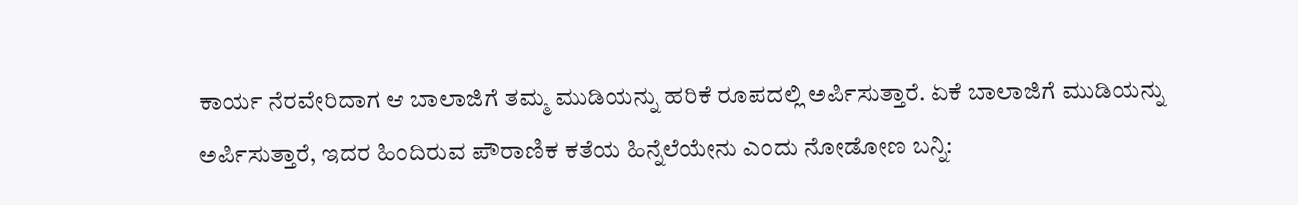ಕಾರ್ಯ ನೆರವೇರಿದಾಗ ಆ ಬಾಲಾಜಿಗೆ ತಮ್ಮ ಮುಡಿಯನ್ನು ಹರಿಕೆ ರೂಪದಲ್ಲಿ ಅರ್ಪಿಸುತ್ತಾರೆ. ಏಕೆ ಬಾಲಾಜಿಗೆ ಮುಡಿಯನ್ನು ಅರ್ಪಿಸುತ್ತಾರೆ, ಇದರ ಹಿಂದಿರುವ ಪೌರಾಣಿಕ ಕತೆಯ ಹಿನ್ನೆಲೆಯೇನು ಎಂದು ನೋಡೋಣ ಬನ್ನಿ: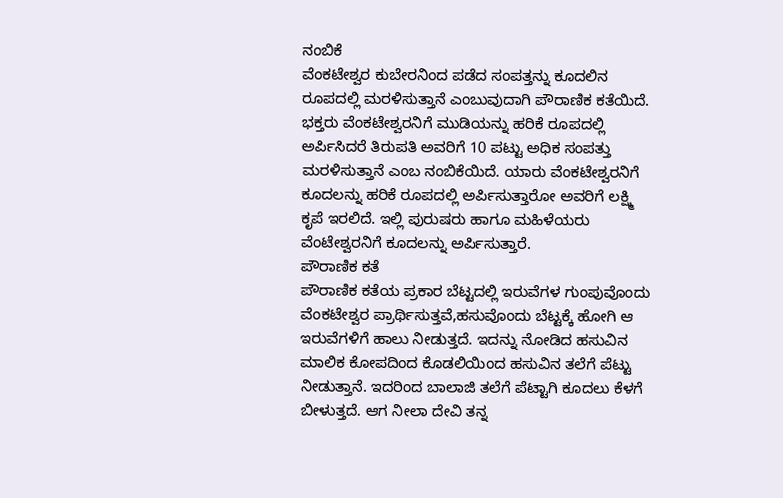ನಂಬಿಕೆ
ವೆಂಕಟೇಶ್ವರ ಕುಬೇರನಿಂದ ಪಡೆದ ಸಂಪತ್ತನ್ನು ಕೂದಲಿನ ರೂಪದಲ್ಲಿ ಮರಳಿಸುತ್ತಾನೆ ಎಂಬುವುದಾಗಿ ಪೌರಾಣಿಕ ಕತೆಯಿದೆ. ಭಕ್ತರು ವೆಂಕಟೇಶ್ವರನಿಗೆ ಮುಡಿಯನ್ನು ಹರಿಕೆ ರೂಪದಲ್ಲಿ ಅರ್ಪಿಸಿದರೆ ತಿರುಪತಿ ಅವರಿಗೆ 10 ಪಟ್ಟು ಅಧಿಕ ಸಂಪತ್ತು ಮರಳಿಸುತ್ತಾನೆ ಎಂಬ ನಂಬಿಕೆಯಿದೆ. ಯಾರು ವೆಂಕಟೇಶ್ವರನಿಗೆ ಕೂದಲನ್ನು ಹರಿಕೆ ರೂಪದಲ್ಲಿ ಅರ್ಪಿಸುತ್ತಾರೋ ಅವರಿಗೆ ಲಕ್ಷ್ಮಿ ಕೃಪೆ ಇರಲಿದೆ. ಇಲ್ಲಿ ಪುರುಷರು ಹಾಗೂ ಮಹಿಳೆಯರು ವೆಂಟೇಶ್ವರನಿಗೆ ಕೂದಲನ್ನು ಅರ್ಪಿಸುತ್ತಾರೆ.
ಪೌರಾಣಿಕ ಕತೆ
ಪೌರಾಣಿಕ ಕತೆಯ ಪ್ರಕಾರ ಬೆಟ್ಟದಲ್ಲಿ ಇರುವೆಗಳ ಗುಂಪುವೊಂದು ವೆಂಕಟೇಶ್ವರ ಪ್ರಾರ್ಥಿಸುತ್ತವೆ,ಹಸುವೊಂದು ಬೆಟ್ಟಕ್ಕೆ ಹೋಗಿ ಆ ಇರುವೆಗಳಿಗೆ ಹಾಲು ನೀಡುತ್ತದೆ. ಇದನ್ನು ನೋಡಿದ ಹಸುವಿನ ಮಾಲಿಕ ಕೋಪದಿಂದ ಕೊಡಲಿಯಿಂದ ಹಸುವಿನ ತಲೆಗೆ ಪೆಟ್ಟು ನೀಡುತ್ತಾನೆ. ಇದರಿಂದ ಬಾಲಾಜಿ ತಲೆಗೆ ಪೆಟ್ಟಾಗಿ ಕೂದಲು ಕೆಳಗೆ ಬೀಳುತ್ತದೆ. ಆಗ ನೀಲಾ ದೇವಿ ತನ್ನ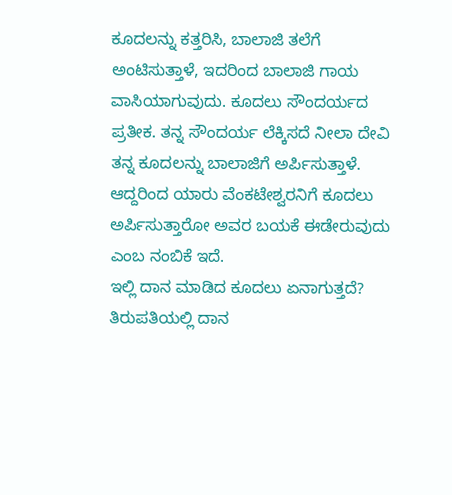ಕೂದಲನ್ನು ಕತ್ತರಿಸಿ, ಬಾಲಾಜಿ ತಲೆಗೆ ಅಂಟಿಸುತ್ತಾಳೆ, ಇದರಿಂದ ಬಾಲಾಜಿ ಗಾಯ ವಾಸಿಯಾಗುವುದು. ಕೂದಲು ಸೌಂದರ್ಯದ ಪ್ರತೀಕ. ತನ್ನ ಸೌಂದರ್ಯ ಲೆಕ್ಕಿಸದೆ ನೀಲಾ ದೇವಿ ತನ್ನ ಕೂದಲನ್ನು ಬಾಲಾಜಿಗೆ ಅರ್ಪಿಸುತ್ತಾಳೆ. ಆದ್ದರಿಂದ ಯಾರು ವೆಂಕಟೇಶ್ವರನಿಗೆ ಕೂದಲು ಅರ್ಪಿಸುತ್ತಾರೋ ಅವರ ಬಯಕೆ ಈಡೇರುವುದು ಎಂಬ ನಂಬಿಕೆ ಇದೆ.
ಇಲ್ಲಿ ದಾನ ಮಾಡಿದ ಕೂದಲು ಏನಾಗುತ್ತದೆ?
ತಿರುಪತಿಯಲ್ಲಿ ದಾನ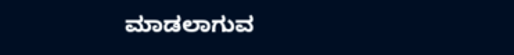ಮಾಡಲಾಗುವ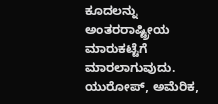ಕೂದಲನ್ನು ಅಂತರರಾಷ್ಟ್ರೀಯ ಮಾರುಕಟ್ಟೆಗೆ ಮಾರಲಾಗುವುದು. ಯುರೋಪ್, ಅಮೆರಿಕ,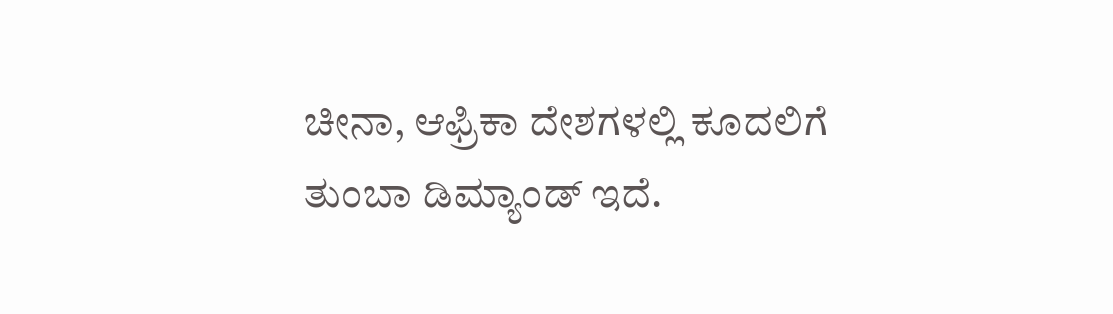ಚೀನಾ, ಆಫ್ರಿಕಾ ದೇಶಗಳಲ್ಲಿ ಕೂದಲಿಗೆ ತುಂಬಾ ಡಿಮ್ಯಾಂಡ್ ಇದೆ.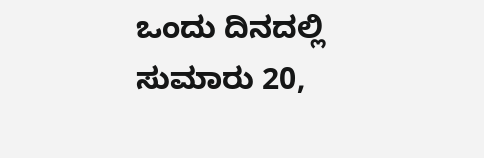ಒಂದು ದಿನದಲ್ಲಿ ಸುಮಾರು 20,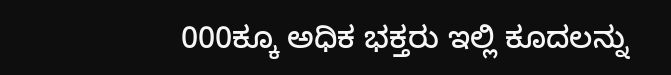000ಕ್ಕೂ ಅಧಿಕ ಭಕ್ತರು ಇಲ್ಲಿ ಕೂದಲನ್ನು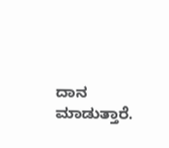ದಾನ ಮಾಡುತ್ತಾರೆ.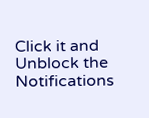Click it and Unblock the Notifications